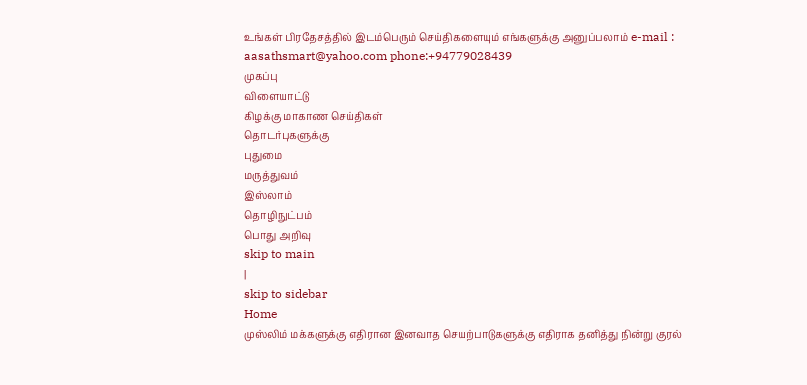உங்கள் பிரதேசத்தில் இடம்பெரும் செய்திகளையும் எங்களுக்கு அனுப்பலாம் e-mail : aasathsmart@yahoo.com phone:+94779028439
முகப்பு
விளையாட்டு
கிழக்கு மாகாண செய்திகள்
தொடர்புகளுக்கு
புதுமை
மருத்துவம்
இஸ்லாம்
தொழிநுட்பம்
பொது அறிவு
skip to main
|
skip to sidebar
Home
முஸ்லிம் மக்களுக்கு எதிரான இனவாத செயற்பாடுகளுக்கு எதிராக தனித்து நின்று குரல்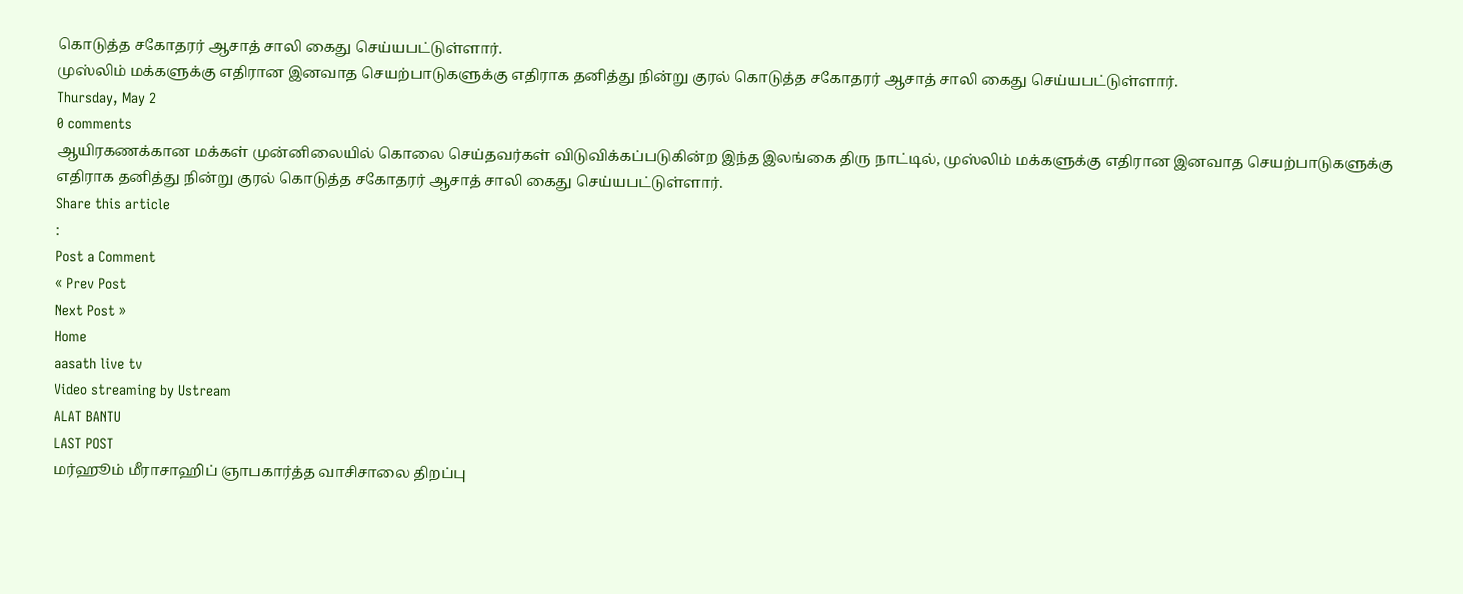கொடுத்த சகோதரர் ஆசாத் சாலி கைது செய்யபட்டுள்ளார்.
முஸ்லிம் மக்களுக்கு எதிரான இனவாத செயற்பாடுகளுக்கு எதிராக தனித்து நின்று குரல் கொடுத்த சகோதரர் ஆசாத் சாலி கைது செய்யபட்டுள்ளார்.
Thursday, May 2
0 comments
ஆயிரகணக்கான மக்கள் முன்னிலையில் கொலை செய்தவர்கள் விடுவிக்கப்படுகின்ற இந்த இலங்கை திரு நாட்டில், முஸ்லிம் மக்களுக்கு எதிரான இனவாத செயற்பாடுகளுக்கு எதிராக தனித்து நின்று குரல் கொடுத்த சகோதரர் ஆசாத் சாலி கைது செய்யபட்டுள்ளார்.
Share this article
:
Post a Comment
« Prev Post
Next Post »
Home
aasath live tv
Video streaming by Ustream
ALAT BANTU
LAST POST
மர்ஹூம் மீராசாஹிப் ஞாபகார்த்த வாசிசாலை திறப்பு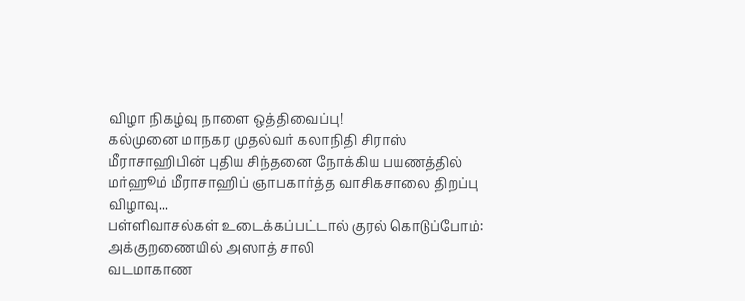விழா நிகழ்வு நாளை ஒத்திவைப்பு!
கல்முனை மாநகர முதல்வர் கலாநிதி சிராஸ் மீராசாஹிபின் புதிய சிந்தனை நோக்கிய பயணத்தில் மர்ஹூம் மீராசாஹிப் ஞாபகார்த்த வாசிகசாலை திறப்பு விழாவு...
பள்ளிவாசல்கள் உடைக்கப்பட்டால் குரல் கொடுப்போம்: அக்குறணையில் அஸாத் சாலி
வடமாகாண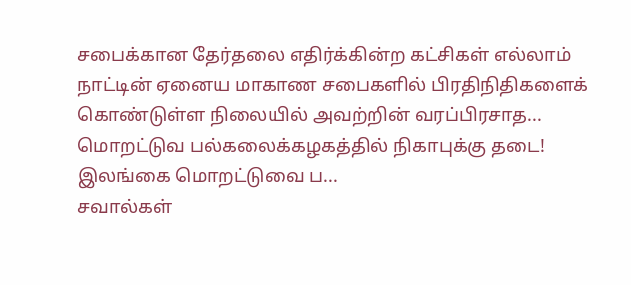சபைக்கான தேர்தலை எதிர்க்கின்ற கட்சிகள் எல்லாம் நாட்டின் ஏனைய மாகாண சபைகளில் பிரதிநிதிகளைக் கொண்டுள்ள நிலையில் அவற்றின் வரப்பிரசாத...
மொறட்டுவ பல்கலைக்கழகத்தில் நிகாபுக்கு தடை!
இலங்கை மொறட்டுவை ப...
சவால்கள்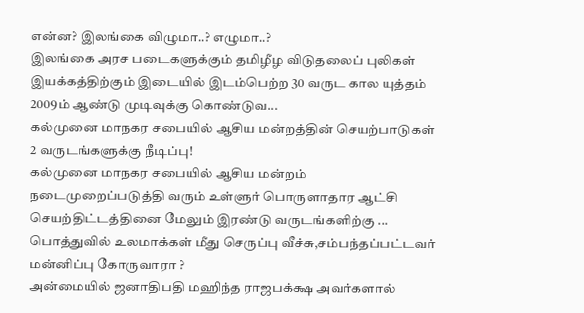என்ன? இலங்கை விழுமா..? எழுமா..?
இலங்கை அரச படைகளுக்கும் தமிழீழ விடுதலைப் புலிகள் இயக்கத்திற்கும் இடையில் இடம்பெற்ற 30 வருட கால யுத்தம் 2009ம் ஆண்டு முடிவுக்கு கொண்டுவ...
கல்முனை மாநகர சபையில் ஆசிய மன்றத்தின் செயற்பாடுகள் 2 வருடங்களுக்கு நீடிப்பு!
கல்முனை மாநகர சபையில் ஆசிய மன்றம் நடைமுறைப்படுத்தி வரும் உள்ளுர் பொருளாதார ஆட்சி செயற்திட்டத்தினை மேலும் இரண்டு வருடங்களிற்கு ...
பொத்துவில் உலமாக்கள் மீது செருப்பு வீச்சு,சம்பந்தப்பட்டவர் மன்னிப்பு கோருவாரா ?
அன்மையில் ஜனாதிபதி மஹிந்த ராஜபக்க்ஷ அவர்களால்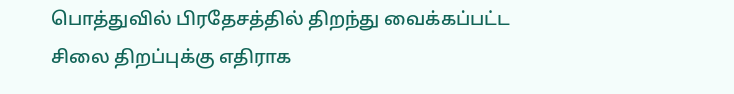பொத்துவில் பிரதேசத்தில் திறந்து வைக்கப்பட்ட சிலை திறப்புக்கு எதிராக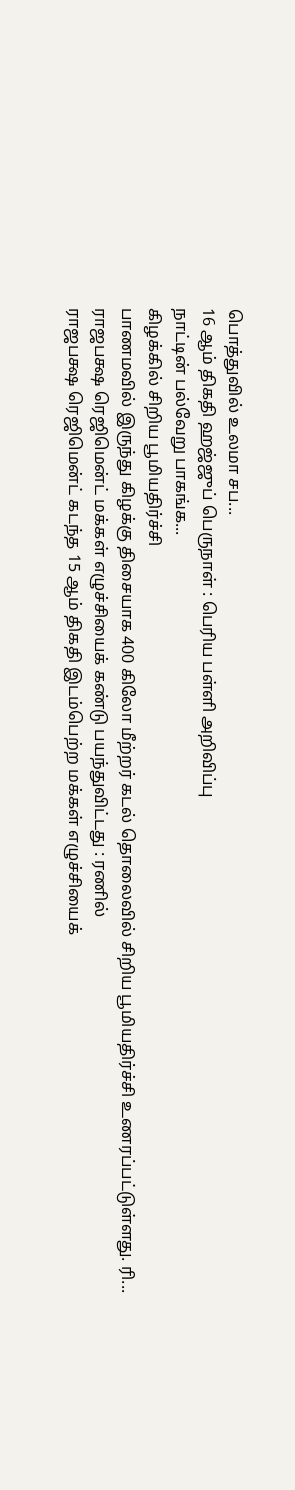பொத்துவில் உலமா சப...
16 ஆம் திகதி ஹஜ்ஜுப் பெருநாள் : பெரிய பள்ளி அறிவிப்பு
நாட்டின் பல்வேறு பாகங்க...
கிழக்கில் சிறிய பூமியதிர்ச்சி
பாணமவில் இருந்து கிழக்கு திசையாக 400 கிலோ மீற்றர் கடல் தொலைவில் சிறிய பூமியதிர்ச்சி உணரப்பட்டுள்ளது. ரி...
ராஜபக்ஷ ரெஜிமென்ட் மக்கள் எழுச்சியைக் கண்டு பயந்துவிட்டது : ரணில்
ராஜபக்ஷ ரெஜிமென்ட் கடந்த 15 ஆம் திகதி இடம்பெற்ற மக்கள் எழுச்சியைக்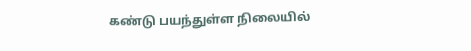கண்டு பயந்துள்ள நிலையில்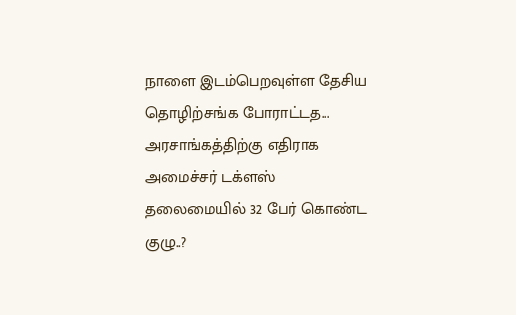நாளை இடம்பெறவுள்ள தேசிய தொழிற்சங்க போராட்டத...
அரசாங்கத்திற்கு எதிராக அமைச்சர் டக்ளஸ் தலைமையில் 32 பேர் கொண்ட குழு..?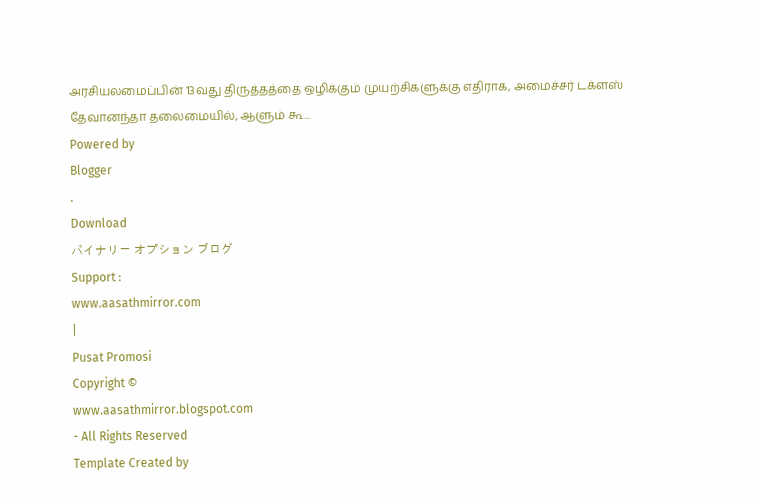அரசியலமைப்பின் 13வது திருத்தத்தை ஒழிக்கும் முயற்சிகளுக்கு எதிராக, அமைச்சர் டக்ளஸ் தேவானந்தா தலைமையில், ஆளும் கூ...
Powered by
Blogger
.
Download
バイナリー オプション ブログ
Support :
www.aasathmirror.com
|
Pusat Promosi
Copyright ©
www.aasathmirror.blogspot.com
- All Rights Reserved
Template Created by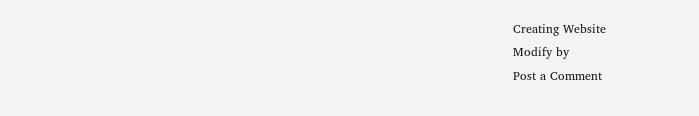Creating Website
Modify by
Post a Comment